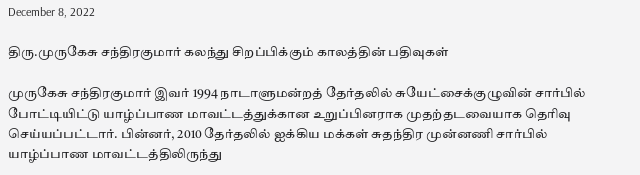December 8, 2022

திரு.முருகேசு சந்திரகுமார் கலந்து சிறப்பிக்கும் காலத்தின் பதிவுகள்

முருகேசு சந்திரகுமார் இவர் 1994 நாடாளுமன்றத் தேர்தலில் சுயேட்சைக்குழுவின் சார்பில் போட்டியிட்டு யாழ்ப்பாண மாவட்டத்துக்கான உறுப்பினராக முதற்தடவையாக தெரிவு செய்யப்பட்டார். பின்னர், 2010 தேர்தலில் ஐக்கிய மக்கள் சுதந்திர முன்னணி சார்பில் யாழ்ப்பாண மாவட்டத்திலிருந்து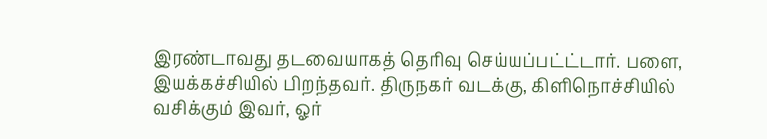இரண்டாவது தடவையாகத் தெரிவு செய்யப்பட்ட்டார். பளை, இயக்கச்சியில் பிறந்தவர். திருநகர் வடக்கு, கிளிநொச்சியில் வசிக்கும் இவர், ஓர்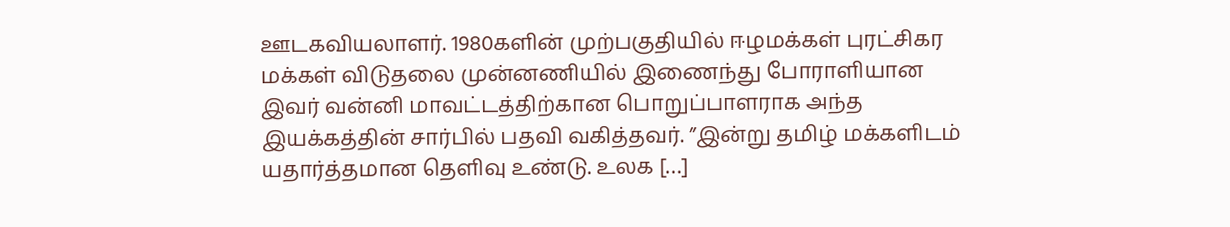ஊடகவியலாளர். 1980களின் முற்பகுதியில் ஈழமக்கள் புரட்சிகர மக்கள் விடுதலை முன்னணியில் இணைந்து போராளியான இவர் வன்னி மாவட்டத்திற்கான பொறுப்பாளராக அந்த இயக்கத்தின் சார்பில் பதவி வகித்தவர். ”இன்று தமிழ் மக்களிடம் யதார்த்தமான தெளிவு உண்டு. உலக […]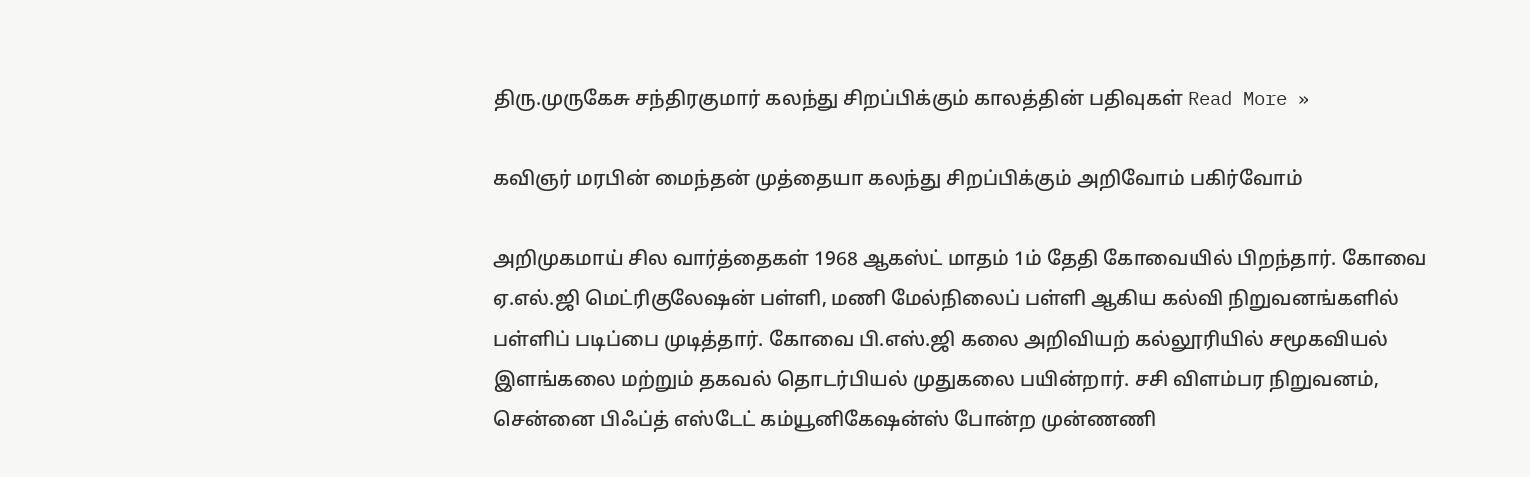திரு.முருகேசு சந்திரகுமார் கலந்து சிறப்பிக்கும் காலத்தின் பதிவுகள் Read More »

கவிஞர் மரபின் மைந்தன் முத்தையா கலந்து சிறப்பிக்கும் அறிவோம் பகிர்வோம்

அறிமுகமாய் சில வார்த்தைகள் 1968 ஆகஸ்ட் மாதம் 1ம் தேதி கோவையில் பிறந்தார். கோவை ஏ.எல்.ஜி மெட்ரிகுலேஷன் பள்ளி, மணி மேல்நிலைப் பள்ளி ஆகிய கல்வி நிறுவனங்களில் பள்ளிப் படிப்பை முடித்தார். கோவை பி.எஸ்.ஜி கலை அறிவியற் கல்லூரியில் சமூகவியல் இளங்கலை மற்றும் தகவல் தொடர்பியல் முதுகலை பயின்றார். சசி விளம்பர நிறுவனம், சென்னை பிஃப்த் எஸ்டேட் கம்யூனிகேஷன்ஸ் போன்ற முன்ணணி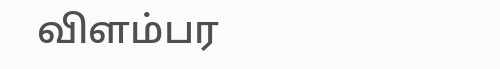விளம்பர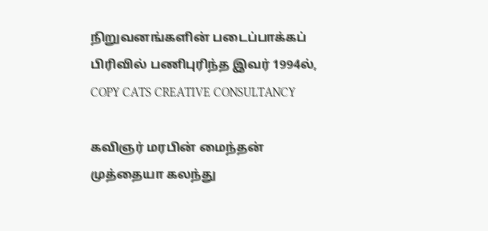நிறுவனங்களின் படைப்பாக்கப் பிரிவில் பணிபுரிந்த இவர் 1994ல், COPY CATS CREATIVE CONSULTANCY

கவிஞர் மரபின் மைந்தன் முத்தையா கலந்து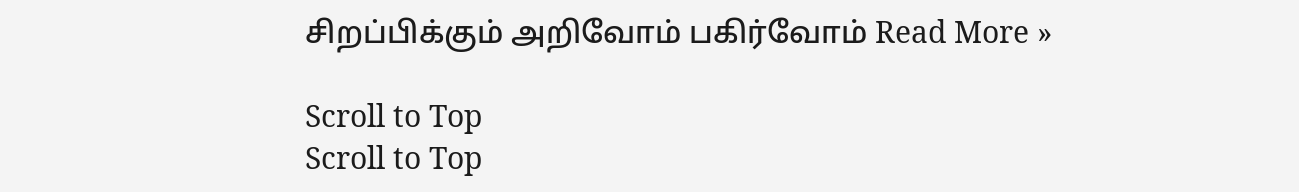சிறப்பிக்கும் அறிவோம் பகிர்வோம் Read More »

Scroll to Top
Scroll to Top